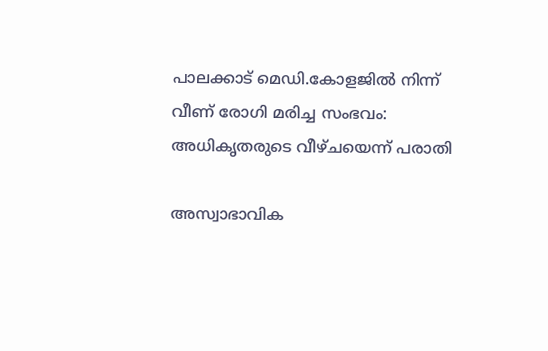പാലക്കാട് മെഡി.കോളജിൽ നിന്ന് വീണ് രോഗി മരിച്ച സംഭവം: അധികൃതരുടെ വീഴ്ചയെന്ന് പരാതി

അസ്വാഭാവിക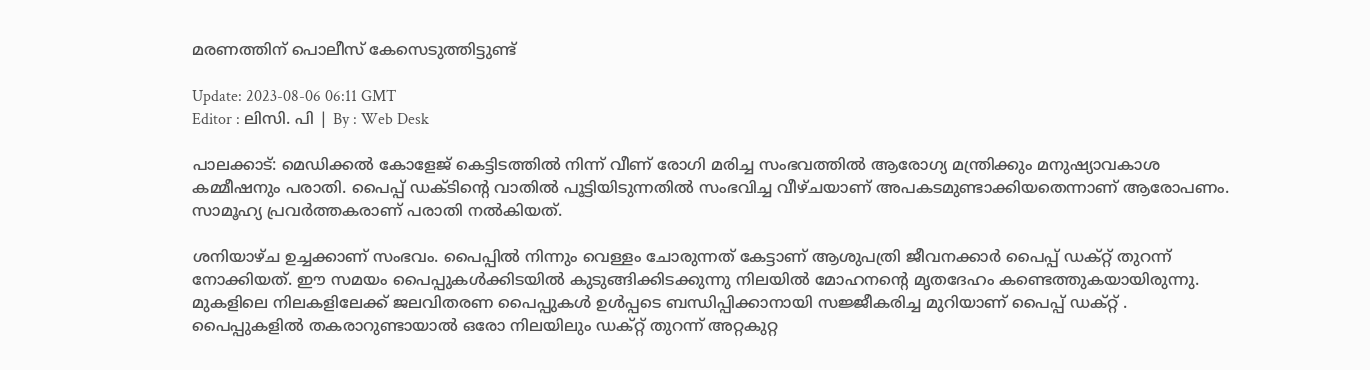മരണത്തിന് പൊലീസ് കേസെടുത്തിട്ടുണ്ട്

Update: 2023-08-06 06:11 GMT
Editor : ലിസി. പി | By : Web Desk

പാലക്കാട്: മെഡിക്കൽ കോളേജ് കെട്ടിടത്തിൽ നിന്ന് വീണ് രോഗി മരിച്ച സംഭവത്തിൽ ആരോഗ്യ മന്ത്രിക്കും മനുഷ്യാവകാശ കമ്മീഷനും പരാതി. പൈപ്പ് ഡക്ടിന്റെ വാതിൽ പൂട്ടിയിടുന്നതിൽ സംഭവിച്ച വീഴ്ചയാണ് അപകടമുണ്ടാക്കിയതെന്നാണ് ആരോപണം. സാമൂഹ്യ പ്രവർത്തകരാണ് പരാതി നൽകിയത്.

ശനിയാഴ്ച ഉച്ചക്കാണ് സംഭവം. പൈപ്പിൽ നിന്നും വെള്ളം ചോരുന്നത് കേട്ടാണ് ആശുപത്രി ജീവനക്കാർ പൈപ്പ് ഡക്റ്റ് തുറന്ന് നോക്കിയത്. ഈ സമയം പൈപ്പുകൾക്കിടയിൽ കുടുങ്ങിക്കിടക്കുന്നു നിലയിൽ മോഹനന്റെ മൃതദേഹം കണ്ടെത്തുകയായിരുന്നു. മുകളിലെ നിലകളിലേക്ക് ജലവിതരണ പൈപ്പുകൾ ഉൾപ്പടെ ബന്ധിപ്പിക്കാനായി സജ്ജീകരിച്ച മുറിയാണ് പൈപ്പ് ഡക്റ്റ് . പൈപ്പുകളിൽ തകരാറുണ്ടായാൽ ഒരോ നിലയിലും ഡക്റ്റ് തുറന്ന് അറ്റകുറ്റ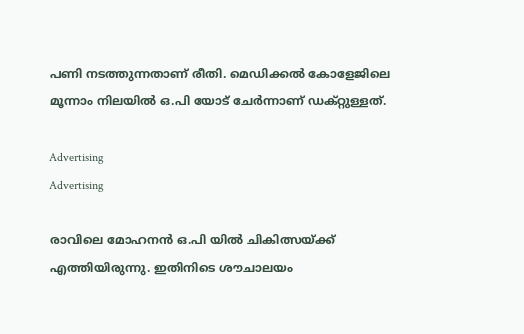പണി നടത്തുന്നതാണ് രീതി. മെഡിക്കൽ കോളേജിലെ മൂന്നാം നിലയിൽ ഒ.പി യോട് ചേർന്നാണ് ഡക്റ്റുള്ളത്.

Advertising
Advertising

രാവിലെ മോഹനൻ ഒ.പി യിൽ ചികിത്സയ്ക്ക് എത്തിയിരുന്നു. ഇതിനിടെ ശൗചാലയം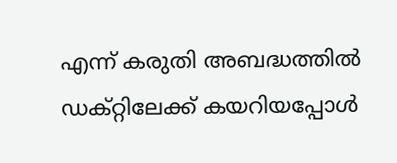എന്ന് കരുതി അബദ്ധത്തിൽ ഡക്റ്റിലേക്ക് കയറിയപ്പോൾ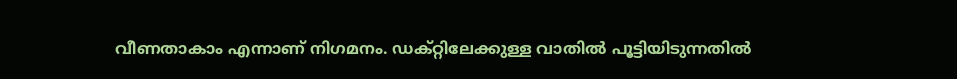വീണതാകാം എന്നാണ് നിഗമനം. ഡക്റ്റിലേക്കുള്ള വാതിൽ പൂട്ടിയിടുന്നതിൽ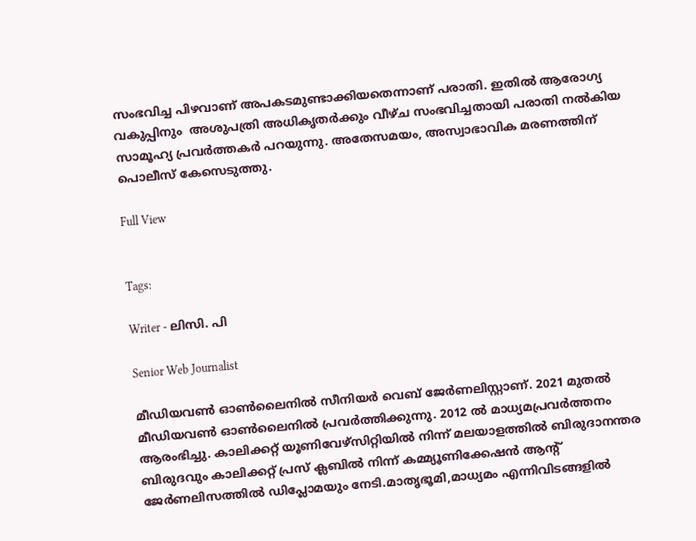സംഭവിച്ച പിഴവാണ് അപകടമുണ്ടാക്കിയതെന്നാണ് പരാതി. ഇതിൽ ആരോഗ്യ വകുപ്പിനും  അശുപത്രി അധികൃതർക്കും വീഴ്ച സംഭവിച്ചതായി പരാതി നൽകിയ സാമൂഹ്യ പ്രവർത്തകർ പറയുന്നു. അതേസമയം, അസ്വാഭാവിക മരണത്തിന് പൊലീസ് കേസെടുത്തു.

Full View


Tags:

Writer - ലിസി. പി

Senior Web Journalist

മീഡിയവൺ ഓൺലൈനിൽ സീനിയർ വെബ് ജേർണലിസ്റ്റാണ്. 2021 മുതൽ മീഡിയവൺ ഓൺലൈനിൽ പ്രവർത്തിക്കുന്നു. 2012 ല്‍ മാധ്യമപ്രവര്‍ത്തനം ആരംഭിച്ചു. കാലിക്കറ്റ് യൂണിവേഴ്‌സിറ്റിയിൽ നിന്ന് മലയാളത്തിൽ ബിരുദാനന്തര ബിരുദവും കാലിക്കറ്റ് പ്രസ് ക്ലബിൽ നിന്ന് കമ്മ്യൂണിക്കേഷൻ ആന്റ് ജേർണലിസത്തിൽ ഡിപ്ലോമയും നേടി.മാതൃഭൂമി,മാധ്യമം എന്നിവിടങ്ങളിൽ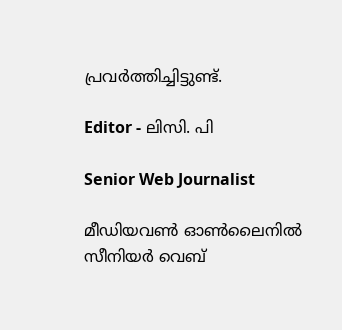പ്രവർത്തിച്ചിട്ടുണ്ട്.

Editor - ലിസി. പി

Senior Web Journalist

മീഡിയവൺ ഓൺലൈനിൽ സീനിയർ വെബ്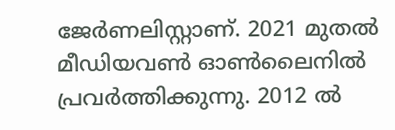ജേർണലിസ്റ്റാണ്. 2021 മുതൽ മീഡിയവൺ ഓൺലൈനിൽ പ്രവർത്തിക്കുന്നു. 2012 ല്‍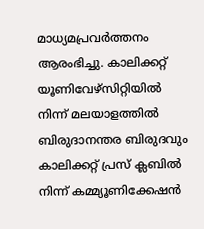മാധ്യമപ്രവര്‍ത്തനം ആരംഭിച്ചു. കാലിക്കറ്റ് യൂണിവേഴ്‌സിറ്റിയിൽ നിന്ന് മലയാളത്തിൽ ബിരുദാനന്തര ബിരുദവും കാലിക്കറ്റ് പ്രസ് ക്ലബിൽ നിന്ന് കമ്മ്യൂണിക്കേഷൻ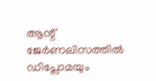ആന്റ് ജേർണലിസത്തിൽ ഡിപ്ലോമയും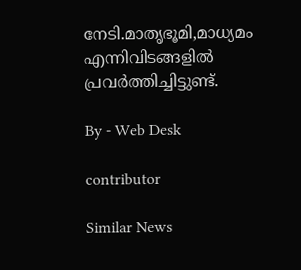നേടി.മാതൃഭൂമി,മാധ്യമം എന്നിവിടങ്ങളിൽ പ്രവർത്തിച്ചിട്ടുണ്ട്.

By - Web Desk

contributor

Similar News